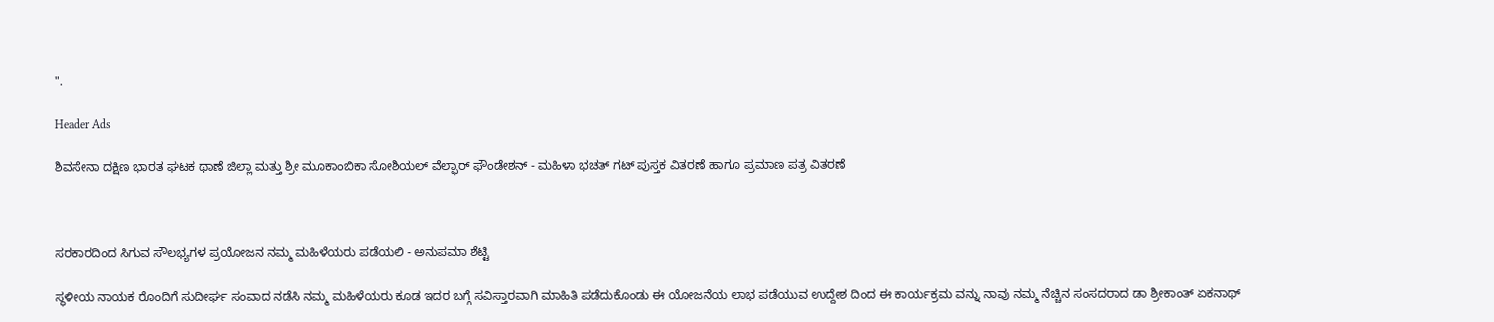".

Header Ads

ಶಿವಸೇನಾ ದಕ್ಷಿಣ ಭಾರತ ಘಟಕ ಥಾಣೆ ಜಿಲ್ಲಾ ಮತ್ತು ಶ್ರೀ ಮೂಕಾಂಬಿಕಾ ಸೋಶಿಯಲ್ ವೆಲ್ಫಾರ್ ಫೌಂಡೇಶನ್ - ಮಹಿಳಾ ಭಚತ್ ಗಟ್ ಪುಸ್ತಕ ವಿತರಣೆ ಹಾಗೂ ಪ್ರಮಾಣ ಪತ್ರ ವಿತರಣೆ



ಸರಕಾರದಿಂದ ಸಿಗುವ ಸೌಲಭ್ಯಗಳ ಪ್ರಯೋಜನ ನಮ್ಮ ಮಹಿಳೆಯರು ಪಡೆಯಲಿ - ಅನುಪಮಾ ಶೆಟ್ಟಿ

ಸ್ಥಳೀಯ ನಾಯಕ ರೊಂದಿಗೆ ಸುದೀರ್ಘ ಸಂವಾದ ನಡೆಸಿ ನಮ್ಮ ಮಹಿಳೆಯರು ಕೂಡ ಇದರ ಬಗ್ಗೆ ಸವಿಸ್ತಾರವಾಗಿ ಮಾಹಿತಿ ಪಡೆದುಕೊಂಡು ಈ ಯೋಜನೆಯ ಲಾಭ ಪಡೆಯುವ ಉದ್ದೇಶ ದಿಂದ ಈ ಕಾರ್ಯಕ್ರಮ ವನ್ನು ನಾವು ನಮ್ಮ ನೆಚ್ಚಿನ ಸಂಸದರಾದ ಡಾ ಶ್ರೀಕಾಂತ್ ಏಕನಾಥ್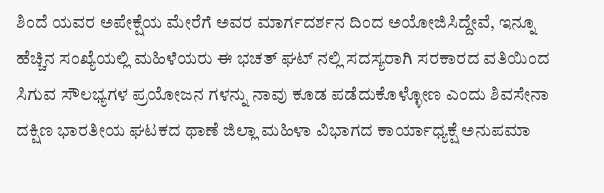ಶಿಂದೆ ಯವರ ಅಪೇಕ್ಷೆಯ ಮೇರೆಗೆ ಅವರ ಮಾರ್ಗದರ್ಶನ ದಿಂದ ಅಯೋಜಿಸಿದ್ದೇವೆ, ಇನ್ನೂ ಹೆಚ್ಚಿನ ಸಂಖ್ಯೆಯಲ್ಲಿ ಮಹಿಳೆಯರು ಈ ಭಚತ್ ಘಟ್ ನಲ್ಲಿ ಸದಸ್ಯರಾಗಿ ಸರಕಾರದ ವತಿಯಿಂದ ಸಿಗುವ ಸೌಲಭ್ಯಗಳ ಪ್ರಯೋಜನ ಗಳನ್ನು ನಾವು ಕೂಡ ಪಡೆದುಕೊಳ್ಳೋಣ ಎಂದು ಶಿವಸೇನಾ ದಕ್ಷಿಣ ಭಾರತೀಯ ಘಟಕದ ಥಾಣೆ ಜಿಲ್ಲಾ ಮಹಿಳಾ ವಿಭಾಗದ ಕಾರ್ಯಾಧ್ಯಕ್ಷೆ ಅನುಪಮಾ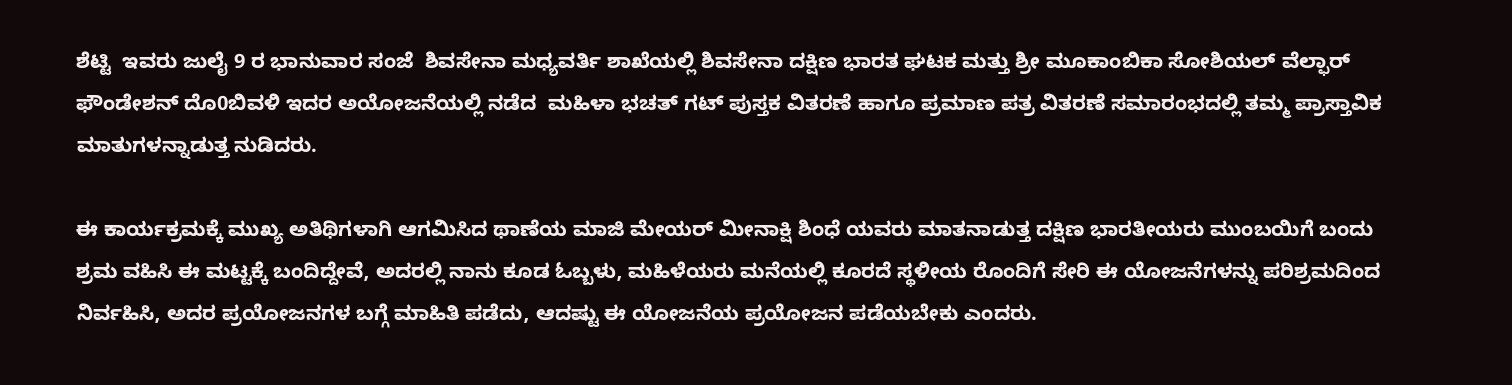ಶೆಟ್ಟಿ  ಇವರು ಜುಲೈ 9 ರ ಭಾನುವಾರ ಸಂಜೆ  ಶಿವಸೇನಾ ಮಧ್ಯವರ್ತಿ ಶಾಖೆಯಲ್ಲಿ ಶಿವಸೇನಾ ದಕ್ಷಿಣ ಭಾರತ ಘಟಕ ಮತ್ತು ಶ್ರೀ ಮೂಕಾಂಬಿಕಾ ಸೋಶಿಯಲ್ ವೆಲ್ಫಾರ್ ಫೌಂಡೇಶನ್ ದೊ0ಬಿವಳಿ ಇದರ ಅಯೋಜನೆಯಲ್ಲಿ ನಡೆದ  ಮಹಿಳಾ ಭಚತ್ ಗಟ್ ಪುಸ್ತಕ ವಿತರಣೆ ಹಾಗೂ ಪ್ರಮಾಣ ಪತ್ರ ವಿತರಣೆ ಸಮಾರಂಭದಲ್ಲಿ ತಮ್ಮ ಪ್ರಾಸ್ತಾವಿಕ ಮಾತುಗಳನ್ನಾಡುತ್ತ ನುಡಿದರು.

ಈ ಕಾರ್ಯಕ್ರಮಕ್ಕೆ ಮುಖ್ಯ ಅತಿಥಿಗಳಾಗಿ ಆಗಮಿಸಿದ ಥಾಣೆಯ ಮಾಜಿ ಮೇಯರ್ ಮೀನಾಕ್ಷಿ ಶಿಂಧೆ ಯವರು ಮಾತನಾಡುತ್ತ ದಕ್ಷಿಣ ಭಾರತೀಯರು ಮುಂಬಯಿಗೆ ಬಂದು ಶ್ರಮ ವಹಿಸಿ ಈ ಮಟ್ಟಕ್ಕೆ ಬಂದಿದ್ದೇವೆ, ಅದರಲ್ಲಿ ನಾನು ಕೂಡ ಓಬ್ಬಳು, ಮಹಿಳೆಯರು ಮನೆಯಲ್ಲಿ ಕೂರದೆ ಸ್ಥಳೀಯ ರೊಂದಿಗೆ ಸೇರಿ ಈ ಯೋಜನೆಗಳನ್ನು ಪರಿಶ್ರಮದಿಂದ ನಿರ್ವಹಿಸಿ, ಅದರ ಪ್ರಯೋಜನಗಳ ಬಗ್ಗೆ ಮಾಹಿತಿ ಪಡೆದು, ಆದಷ್ಟು ಈ ಯೋಜನೆಯ ಪ್ರಯೋಜನ ಪಡೆಯಬೇಕು ಎಂದರು.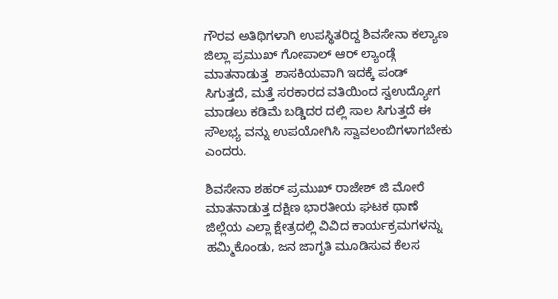ಗೌರವ ಅತಿಥಿಗಳಾಗಿ ಉಪಸ್ಥಿತರಿದ್ದ ಶಿವಸೇನಾ ಕಲ್ಯಾಣ ಜಿಲ್ಲಾ ಪ್ರಮುಖ್ ಗೋಪಾಲ್ ಆರ್ ಲ್ಯಾಂಡ್ಗೆ ಮಾತನಾಡುತ್ತ  ಶಾಸಕಿಯವಾಗಿ ಇದಕ್ಕೆ ಪಂಡ್ ಸಿಗುತ್ತದೆ, ಮತ್ತೆ ಸರಕಾರದ ವತಿಯಿಂದ ಸ್ವಉದ್ಯೋಗ ಮಾಡಲು ಕಡಿಮೆ ಬಡ್ಡಿದರ ದಲ್ಲಿ ಸಾಲ ಸಿಗುತ್ತದೆ ಈ ಸೌಲಭ್ಯ ವನ್ನು ಉಪಯೋಗಿಸಿ ಸ್ವಾವಲಂಬಿಗಳಾಗಬೇಕು ಎಂದರು.

ಶಿವಸೇನಾ ಶಹರ್ ಪ್ರಮುಖ್ ರಾಜೇಶ್ ಜಿ ಮೋರೆ ಮಾತನಾಡುತ್ತ ದಕ್ಷಿಣ ಭಾರತೀಯ ಘಟಕ ಥಾಣೆ ಜಿಲ್ಲೆಯ ಎಲ್ಲಾ ಕ್ಷೇತ್ರದಲ್ಲಿ ವಿವಿದ ಕಾರ್ಯಕ್ರಮಗಳನ್ನು ಹಮ್ಮಿಕೊಂಡು, ಜನ ಜಾಗೃತಿ ಮೂಡಿಸುವ ಕೆಲಸ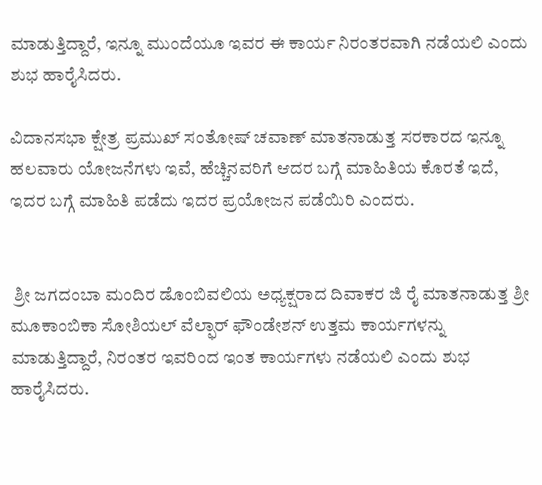ಮಾಡುತ್ತಿದ್ದಾರೆ, ಇನ್ನೂ ಮುಂದೆಯೂ ಇವರ ಈ ಕಾರ್ಯ ನಿರಂತರವಾಗಿ ನಡೆಯಲಿ ಎಂದು ಶುಭ ಹಾರೈಸಿದರು.

ವಿದಾನಸಭಾ ಕ್ಷೇತ್ರ ಪ್ರಮುಖ್ ಸಂತೋಷ್ ಚವಾಣ್ ಮಾತನಾಡುತ್ತ ಸರಕಾರದ ಇನ್ನೂ ಹಲವಾರು ಯೋಜನೆಗಳು ಇವೆ, ಹೆಚ್ಚಿನವರಿಗೆ ಆದರ ಬಗ್ಗೆ ಮಾಹಿತಿಯ ಕೊರತೆ ಇದೆ, ಇದರ ಬಗ್ಗೆ ಮಾಹಿತಿ ಪಡೆದು ಇದರ ಪ್ರಯೋಜನ ಪಡೆಯಿರಿ ಎಂದರು.


 ಶ್ರೀ ಜಗದಂಬಾ ಮಂದಿರ ಡೊಂಬಿವಲಿಯ ಅಧ್ಯಕ್ಷರಾದ ದಿವಾಕರ ಜಿ ರೈ ಮಾತನಾಡುತ್ತ ಶ್ರೀ ಮೂಕಾಂಬಿಕಾ ಸೋಶಿಯಲ್ ವೆಲ್ಫಾರ್ ಫೌಂಡೇಶನ್ ಉತ್ತಮ ಕಾರ್ಯಗಳನ್ನು ಮಾಡುತ್ತಿದ್ದಾರೆ, ನಿರಂತರ ಇವರಿಂದ ಇಂತ ಕಾರ್ಯಗಳು ನಡೆಯಲಿ ಎಂದು ಶುಭ ಹಾರೈಸಿದರು.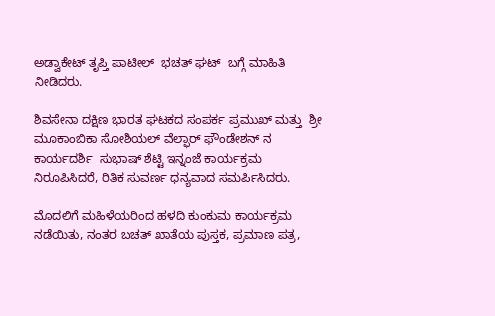ಅಡ್ವಾಕೇಟ್ ತೃಪ್ತಿ ಪಾಟೀಲ್  ಭಚತ್ ಘಟ್  ಬಗ್ಗೆ ಮಾಹಿತಿ ನೀಡಿದರು.

ಶಿವಸೇನಾ ದಕ್ಷಿಣ ಭಾರತ ಘಟಕದ ಸಂಪರ್ಕ ಪ್ರಮುಖ್ ಮತ್ತು  ಶ್ರೀ ಮೂಕಾಂಬಿಕಾ ಸೋಶಿಯಲ್ ವೆಲ್ಫಾರ್ ಫೌಂಡೇಶನ್ ನ ಕಾರ್ಯದರ್ಶಿ  ಸುಭಾಷ್ ಶೆಟ್ಟಿ ಇನ್ನಂಜೆ ಕಾರ್ಯಕ್ರಮ ನಿರೂಪಿಸಿದರೆ, ರಿತಿಕ ಸುವರ್ಣ ಧನ್ಯವಾದ ಸಮರ್ಪಿಸಿದರು.

ಮೊದಲಿಗೆ ಮಹಿಳೆಯರಿಂದ ಹಳದಿ ಕುಂಕುಮ ಕಾರ್ಯಕ್ರಮ ನಡೆಯಿತು, ನಂತರ ಬಚತ್ ಖಾತೆಯ ಪುಸ್ತಕ, ಪ್ರಮಾಣ ಪತ್ರ,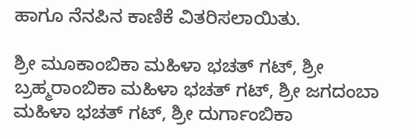ಹಾಗೂ ನೆನಪಿನ ಕಾಣಿಕೆ ವಿತರಿಸಲಾಯಿತು.

ಶ್ರೀ ಮೂಕಾಂಬಿಕಾ ಮಹಿಳಾ ಭಚತ್ ಗಟ್, ಶ್ರೀ ಬ್ರಹ್ಮರಾಂಬಿಕಾ ಮಹಿಳಾ ಭಚತ್ ಗಟ್, ಶ್ರೀ ಜಗದಂಬಾ ಮಹಿಳಾ ಭಚತ್ ಗಟ್, ಶ್ರೀ ದುರ್ಗಾಂಬಿಕಾ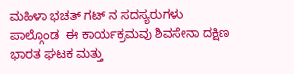ಮಹಿಳಾ ಭಚತ್ ಗಟ್ ನ ಸದಸ್ಯರುಗಳು ಪಾಲ್ಗೊಂಡ  ಈ ಕಾರ್ಯಕ್ರಮವು ಶಿವಸೇನಾ ದಕ್ಷಿಣ ಭಾರತ ಘಟಕ ಮತ್ತು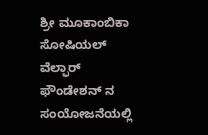ಶ್ರೀ ಮೂಕಾಂಬಿಕಾ ಸೋಷಿಯಲ್ ವೆಲ್ಫಾರ್ ಫೌಂಡೇಶನ್ ನ ಸಂಯೋಜನೆಯಲ್ಲಿ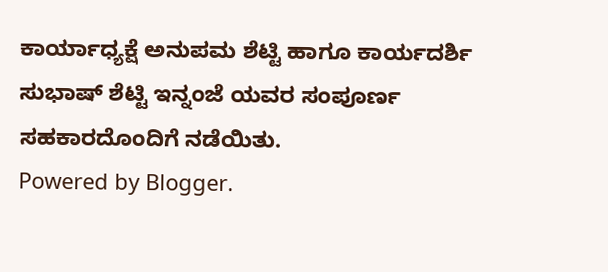ಕಾರ್ಯಾಧ್ಯಕ್ಷೆ ಅನುಪಮ ಶೆಟ್ಟಿ ಹಾಗೂ ಕಾರ್ಯದರ್ಶಿ ಸುಭಾಷ್ ಶೆಟ್ಟಿ ಇನ್ನಂಜೆ ಯವರ ಸಂಪೂರ್ಣ ಸಹಕಾರದೊಂದಿಗೆ ನಡೆಯಿತು.
Powered by Blogger.